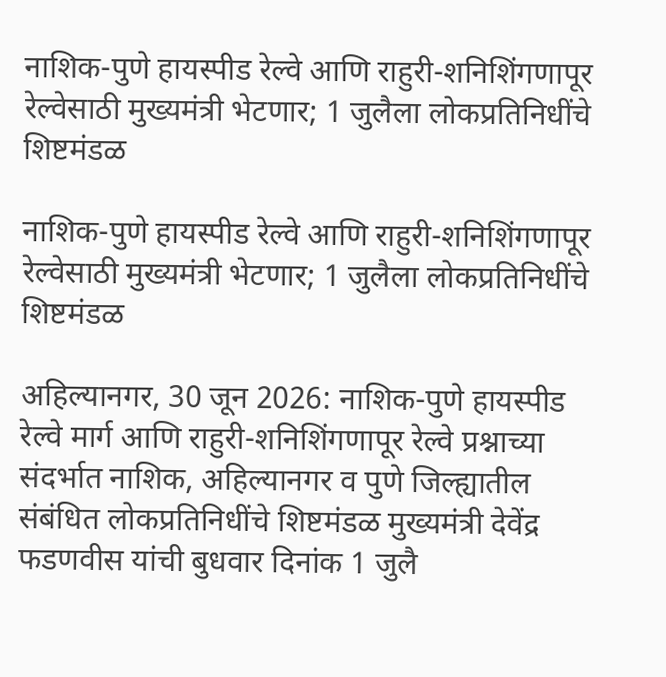नाशिक-पुणे हायस्पीड रेल्वे आणि राहुरी-शनिशिंगणापूर रेल्वेसाठी मुख्यमंत्री भेटणार; 1 जुलैला लोकप्रतिनिधींचे शिष्टमंडळ

नाशिक-पुणे हायस्पीड रेल्वे आणि राहुरी-शनिशिंगणापूर रेल्वेसाठी मुख्यमंत्री भेटणार; 1 जुलैला लोकप्रतिनिधींचे शिष्टमंडळ

अहिल्यानगर, 30 जून 2026: नाशिक-पुणे हायस्पीड रेल्वे मार्ग आणि राहुरी-शनिशिंगणापूर रेल्वे प्रश्नाच्या संदर्भात नाशिक, अहिल्यानगर व पुणे जिल्ह्यातील संबंधित लोकप्रतिनिधींचे शिष्टमंडळ मुख्यमंत्री देवेंद्र फडणवीस यांची बुधवार दिनांक 1 जुलै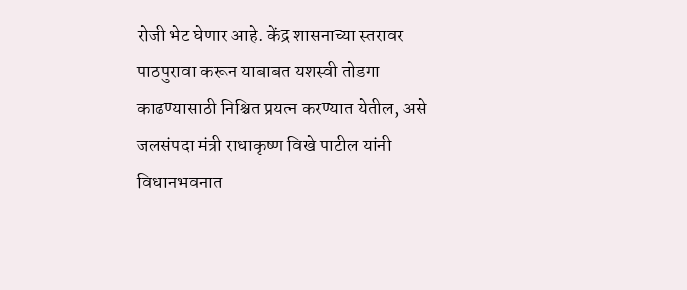रोजी भेट घेणार आहे. केंद्र शासनाच्या स्तरावर पाठपुरावा करून याबाबत यशस्वी तोडगा काढण्यासाठी निश्चित प्रयत्न करण्यात येतील, असे जलसंपदा मंत्री राधाकृष्ण विखे पाटील यांनी विधानभवनात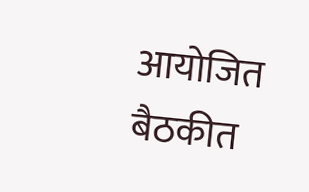आयोजित बैठकीत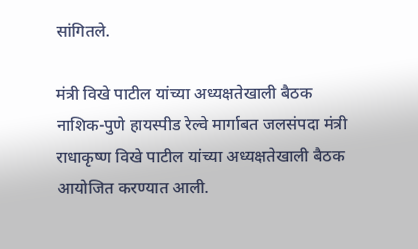सांगितले.

मंत्री विखे पाटील यांच्या अध्यक्षतेखाली बैठक
नाशिक-पुणे हायस्पीड रेल्वे मार्गाबत जलसंपदा मंत्री राधाकृष्ण विखे पाटील यांच्या अध्यक्षतेखाली बैठक आयोजित करण्यात आली.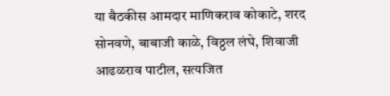या बैठकीस आमदार माणिकराव कोकाटे, शरद सोनवणे, बाबाजी काळे, विठ्ठल लंघे, शिवाजी आढळराव पाटील, सत्यजित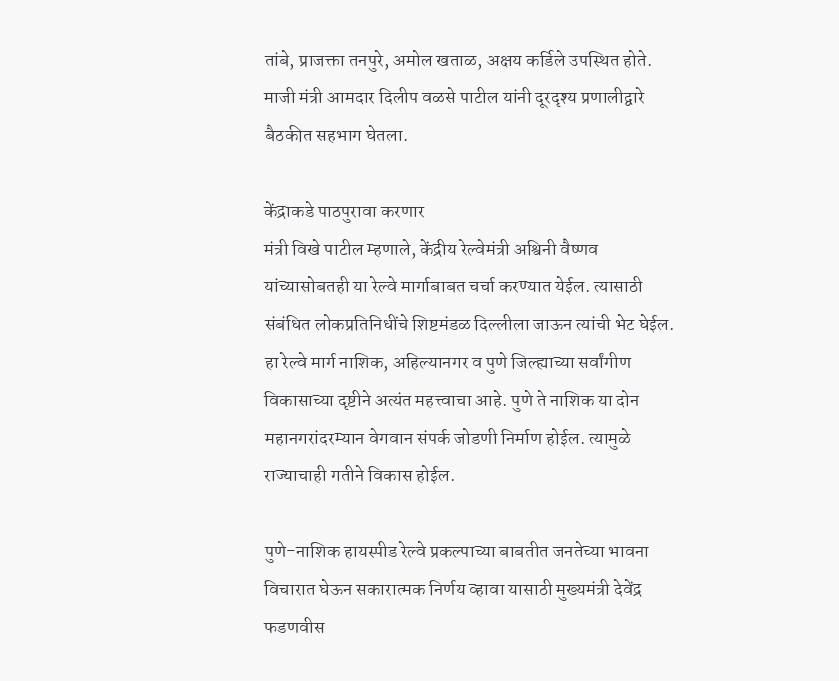तांबे, प्राजक्ता तनपुरे, अमोल खताळ, अक्षय कर्डिले उपस्थित होते. माजी मंत्री आमदार दिलीप वळसे पाटील यांनी दूरदृश्य प्रणालीद्वारे बैठकीत सहभाग घेतला.

केंद्राकडे पाठपुरावा करणार
मंत्री विखे पाटील म्हणाले, केंद्रीय रेल्वेमंत्री अश्विनी वैष्णव यांच्यासोबतही या रेल्वे मार्गाबाबत चर्चा करण्यात येईल. त्यासाठी संबंधित लोकप्रतिनिधींचे शिष्टमंडळ दिल्लीला जाऊन त्यांची भेट घेईल. हा रेल्वे मार्ग नाशिक, अहिल्यानगर व पुणे जिल्ह्याच्या सर्वांगीण विकासाच्या दृष्टीने अत्यंत महत्त्वाचा आहे. पुणे ते नाशिक या दोन महानगरांदरम्यान वेगवान संपर्क जोडणी निर्माण होईल. त्यामुळे राज्याचाही गतीने विकास होईल.

पुणे-नाशिक हायस्पीड रेल्वे प्रकल्पाच्या बाबतीत जनतेच्या भावना विचारात घेऊन सकारात्मक निर्णय व्हावा यासाठी मुख्यमंत्री देवेंद्र फडणवीस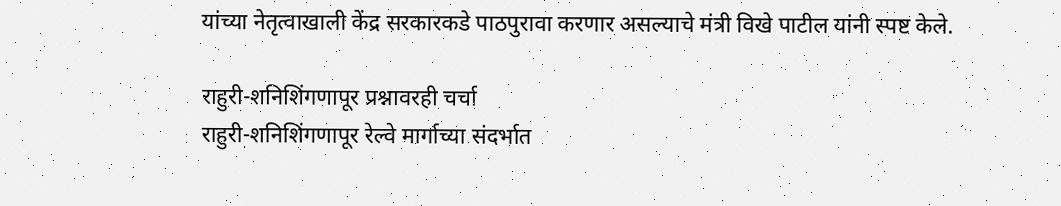यांच्या नेतृत्वाखाली केंद्र सरकारकडे पाठपुरावा करणार असल्याचे मंत्री विखे पाटील यांनी स्पष्ट केले.

राहुरी-शनिशिंगणापूर प्रश्नावरही चर्चा
राहुरी-शनिशिंगणापूर रेल्वे मार्गाच्या संदर्भात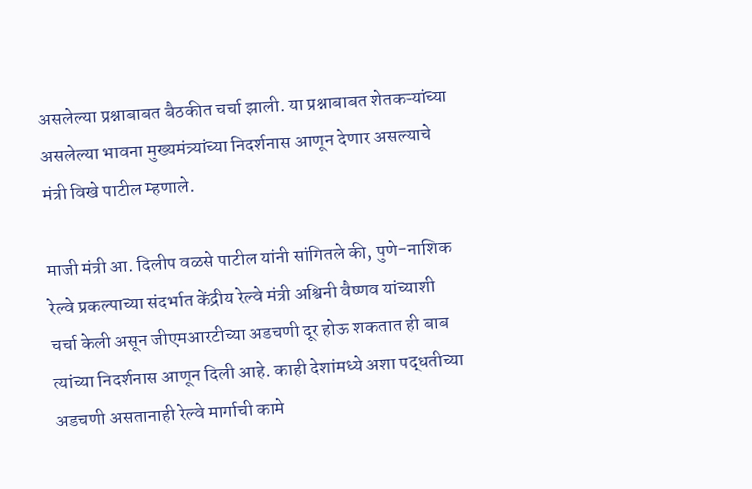असलेल्या प्रश्नाबाबत बैठकीत चर्चा झाली. या प्रश्नाबाबत शेतकऱ्यांच्या असलेल्या भावना मुख्यमंत्र्यांच्या निदर्शनास आणून देणार असल्याचे मंत्री विखे पाटील म्हणाले.

माजी मंत्री आ. दिलीप वळसे पाटील यांनी सांगितले की, पुणे-नाशिक रेल्वे प्रकल्पाच्या संदर्भात केंद्रीय रेल्वे मंत्री अश्विनी वैष्णव यांच्याशी चर्चा केली असून जीएमआरटीच्या अडचणी दूर होऊ शकतात ही बाब त्यांच्या निदर्शनास आणून दिली आहे. काही देशांमध्ये अशा पद्धतीच्या अडचणी असतानाही रेल्वे मार्गाची कामे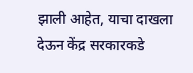झाली आहेत, याचा दाखला देऊन केंद्र सरकारकडे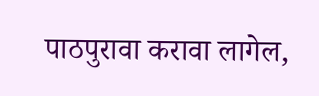पाठपुरावा करावा लागेल,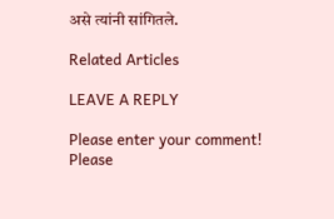असे त्यांनी सांगितले.

Related Articles

LEAVE A REPLY

Please enter your comment!
Please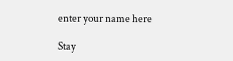enter your name here

Stay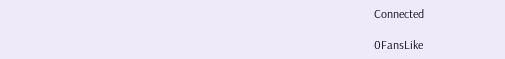Connected

0FansLike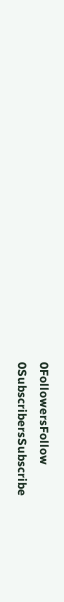0FollowersFollow
0SubscribersSubscribe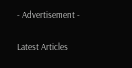- Advertisement -

Latest Articles